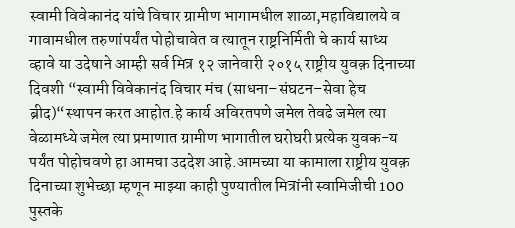स्वामी विवेकानंद यांचे विचार ग्रामीण भागामधील शाळा,महाविद्यालये व गावामधील तरुणांपर्यंत पोहोचावेत व त्यातून राष्ट्रनिर्मिती चे कार्य साध्य व्हावे या उदेषाने आम्ही सर्व मित्र १२ जानेवारी २०१५ राष्ट्रीय युवक़ दिनाच्या दिवशी “स्वामी विवेकानंद विचार मंच (साधना–संघटन–सेवा हेच ब्रीद)“स्थापन करत आहोत.हे कार्य अविरतपणे जमेल तेवढे जमेल त्या वेळामध्ये जमेल त्या प्रमाणात ग्रामीण भागातील घरोघरी प्रत्येक युवक-य
पर्यंत पोहोचवणे हा आमचा उददेश आहे.आमच्या या कामाला राष्ट्रीय युवक़ दिनाच्या शुभेच्छा म्हणून माझ्या काही पुण्यातील मित्रांनी स्वामिजीची 100 पुस्तके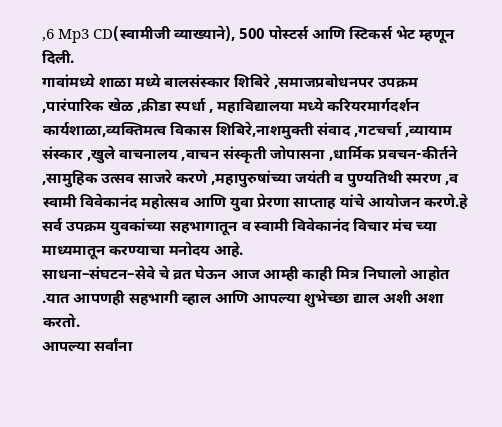,6 Mp3 CD(स्वामीजी व्याख्याने), 500 पोस्टर्स आणि स्टिकर्स भेट म्हणून दिली.
गावांमध्ये शाळा मध्ये बालसंस्कार शिबिरे ,समाजप्रबोधनपर उपक्रम ,पारंपारिक खेळ ,क्रीडा स्पर्धा , महाविद्यालया मध्ये करियरमार्गदर्शन कार्यशाळा,व्यक्तिमत्व विकास शिबिरे,नाशमुक्ती संवाद ,गटचर्चा ,व्यायाम संस्कार ,खुले वाचनालय ,वाचन संस्कृती जोपासना ,धार्मिक प्रवचन-कीर्तने ,सामुहिक उत्सव साजरे करणे ,महापुरुषांच्या जयंती व पुण्यतिथी स्मरण ,व स्वामी विवेकानंद महोत्सव आणि युवा प्रेरणा साप्ताह यांचे आयोजन करणे.हे सर्व उपक्रम युवकांच्या सहभागातून व स्वामी विवेकानंद विचार मंच च्या माध्यमातून करण्याचा मनोदय आहे.
साधना–संघटन–सेवे चे व्रत घेऊन आज आम्ही काही मित्र निघालो आहोत .यात आपणही सहभागी व्हाल आणि आपल्या शुभेच्छा द्याल अशी अशा करतो.
आपल्या सर्वांना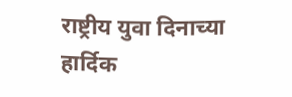राष्ट्रीय युवा दिनाच्या हार्दिक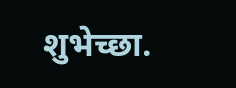शुभेच्छा.